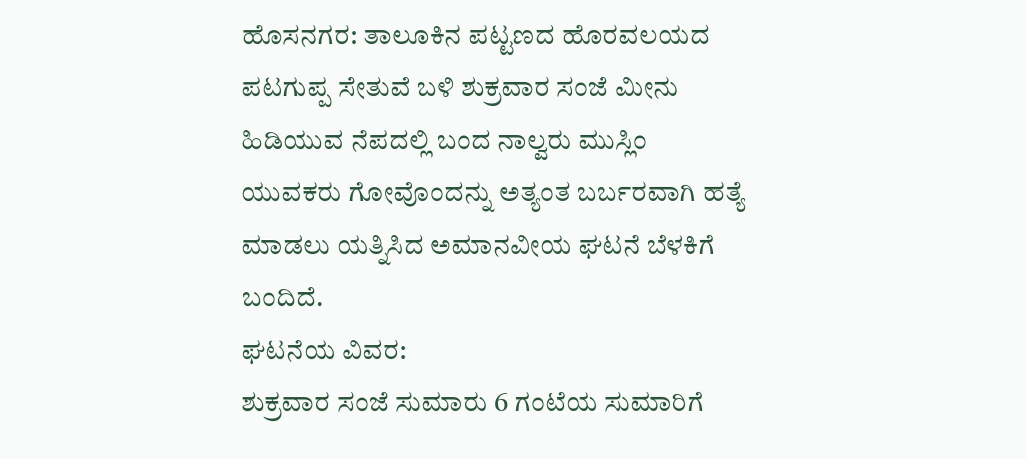ಹೊಸನಗರ: ತಾಲೂಕಿನ ಪಟ್ಟಣದ ಹೊರವಲಯದ ಪಟಗುಪ್ಪ ಸೇತುವೆ ಬಳಿ ಶುಕ್ರವಾರ ಸಂಜೆ ಮೀನು ಹಿಡಿಯುವ ನೆಪದಲ್ಲಿ ಬಂದ ನಾಲ್ವರು ಮುಸ್ಲಿಂ ಯುವಕರು ಗೋವೊಂದನ್ನು ಅತ್ಯಂತ ಬರ್ಬರವಾಗಿ ಹತ್ಯೆ ಮಾಡಲು ಯತ್ನಿಸಿದ ಅಮಾನವೀಯ ಘಟನೆ ಬೆಳಕಿಗೆ ಬಂದಿದೆ.
ಘಟನೆಯ ವಿವರ:
ಶುಕ್ರವಾರ ಸಂಜೆ ಸುಮಾರು 6 ಗಂಟೆಯ ಸುಮಾರಿಗೆ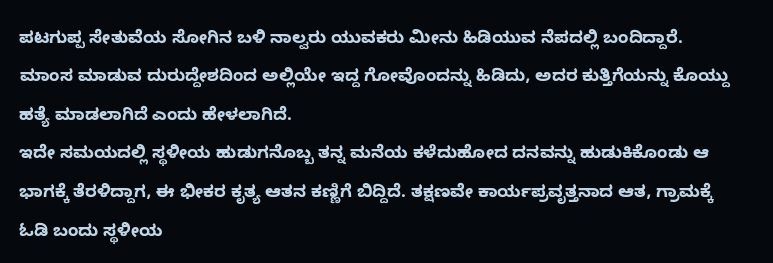ಪಟಗುಪ್ಪ ಸೇತುವೆಯ ಸೋಗಿನ ಬಳಿ ನಾಲ್ವರು ಯುವಕರು ಮೀನು ಹಿಡಿಯುವ ನೆಪದಲ್ಲಿ ಬಂದಿದ್ದಾರೆ. ಮಾಂಸ ಮಾಡುವ ದುರುದ್ದೇಶದಿಂದ ಅಲ್ಲಿಯೇ ಇದ್ದ ಗೋವೊಂದನ್ನು ಹಿಡಿದು, ಅದರ ಕುತ್ತಿಗೆಯನ್ನು ಕೊಯ್ದು ಹತ್ಯೆ ಮಾಡಲಾಗಿದೆ ಎಂದು ಹೇಳಲಾಗಿದೆ.
ಇದೇ ಸಮಯದಲ್ಲಿ ಸ್ಥಳೀಯ ಹುಡುಗನೊಬ್ಬ ತನ್ನ ಮನೆಯ ಕಳೆದುಹೋದ ದನವನ್ನು ಹುಡುಕಿಕೊಂಡು ಆ ಭಾಗಕ್ಕೆ ತೆರಳಿದ್ದಾಗ, ಈ ಭೀಕರ ಕೃತ್ಯ ಆತನ ಕಣ್ಣಿಗೆ ಬಿದ್ದಿದೆ. ತಕ್ಷಣವೇ ಕಾರ್ಯಪ್ರವೃತ್ತನಾದ ಆತ, ಗ್ರಾಮಕ್ಕೆ ಓಡಿ ಬಂದು ಸ್ಥಳೀಯ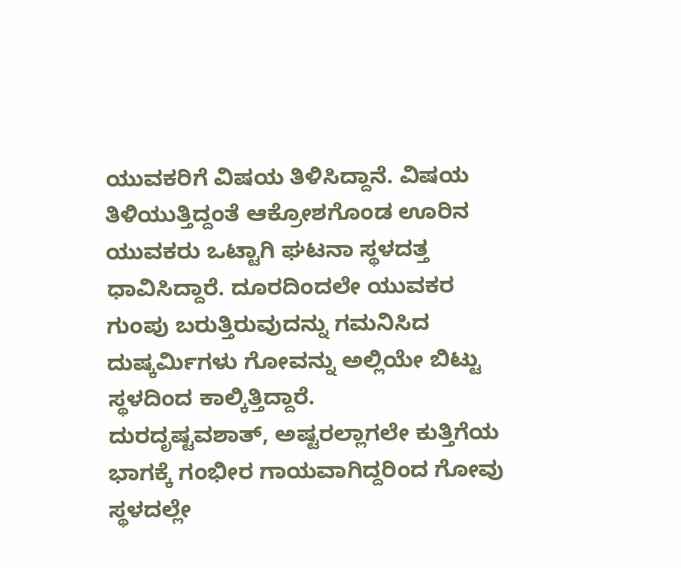ಯುವಕರಿಗೆ ವಿಷಯ ತಿಳಿಸಿದ್ದಾನೆ. ವಿಷಯ ತಿಳಿಯುತ್ತಿದ್ದಂತೆ ಆಕ್ರೋಶಗೊಂಡ ಊರಿನ ಯುವಕರು ಒಟ್ಟಾಗಿ ಘಟನಾ ಸ್ಥಳದತ್ತ ಧಾವಿಸಿದ್ದಾರೆ. ದೂರದಿಂದಲೇ ಯುವಕರ ಗುಂಪು ಬರುತ್ತಿರುವುದನ್ನು ಗಮನಿಸಿದ ದುಷ್ಕರ್ಮಿಗಳು ಗೋವನ್ನು ಅಲ್ಲಿಯೇ ಬಿಟ್ಟು ಸ್ಥಳದಿಂದ ಕಾಲ್ಕಿತ್ತಿದ್ದಾರೆ.
ದುರದೃಷ್ಟವಶಾತ್, ಅಷ್ಟರಲ್ಲಾಗಲೇ ಕುತ್ತಿಗೆಯ ಭಾಗಕ್ಕೆ ಗಂಭೀರ ಗಾಯವಾಗಿದ್ದರಿಂದ ಗೋವು ಸ್ಥಳದಲ್ಲೇ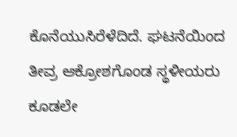ಕೊನೆಯುಸಿರೆಳೆದಿದೆ. ಘಟನೆಯಿಂದ ತೀವ್ರ ಆಕ್ರೋಶಗೊಂಡ ಸ್ಥಳೀಯರು ಕೂಡಲೇ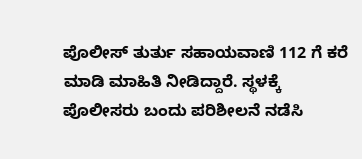ಪೊಲೀಸ್ ತುರ್ತು ಸಹಾಯವಾಣಿ 112 ಗೆ ಕರೆ ಮಾಡಿ ಮಾಹಿತಿ ನೀಡಿದ್ದಾರೆ. ಸ್ಥಳಕ್ಕೆ ಪೊಲೀಸರು ಬಂದು ಪರಿಶೀಲನೆ ನಡೆಸಿ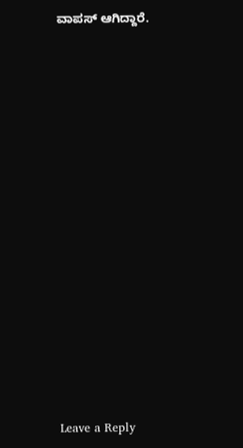ವಾಪಸ್ ಆಗಿದ್ದಾರೆ.















Leave a Reply